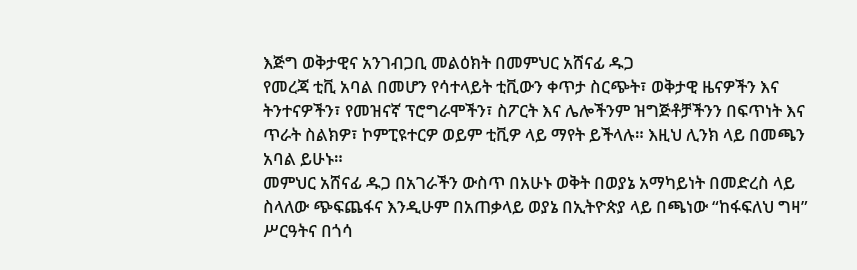እጅግ ወቅታዊና አንገብጋቢ መልዕክት በመምህር አሸናፊ ዱጋ
የመረጃ ቲቪ አባል በመሆን የሳተላይት ቲቪውን ቀጥታ ስርጭት፣ ወቅታዊ ዜናዎችን እና ትንተናዎችን፣ የመዝናኛ ፕሮግራሞችን፣ ስፖርት እና ሌሎችንም ዝግጅቶቻችንን በፍጥነት እና ጥራት ስልክዎ፣ ኮምፒዩተርዎ ወይም ቲቪዎ ላይ ማየት ይችላሉ። እዚህ ሊንክ ላይ በመጫን አባል ይሁኑ።
መምህር አሸናፊ ዱጋ በአገራችን ውስጥ በአሁኑ ወቅት በወያኔ አማካይነት በመድረስ ላይ ስላለው ጭፍጨፋና እንዲሁም በአጠቃላይ ወያኔ በኢትዮጵያ ላይ በጫነው “ከፋፍለህ ግዛ” ሥርዓትና በጎሳ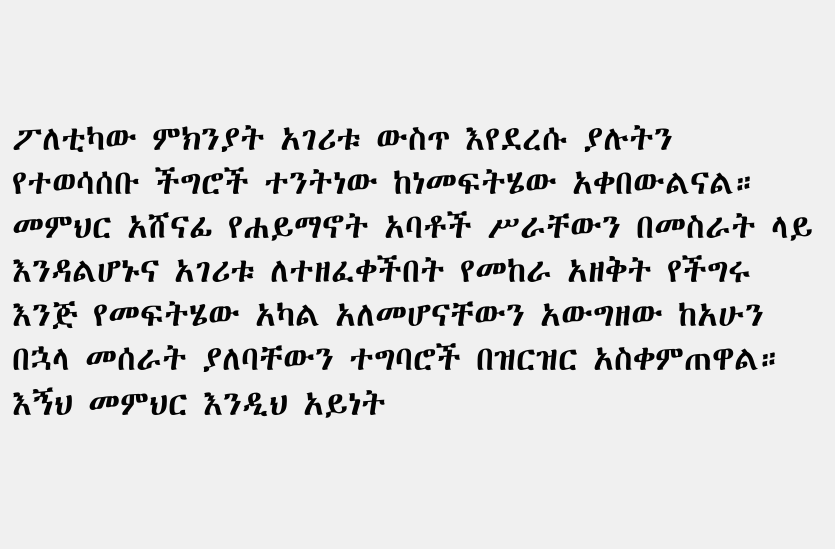ፖለቲካው ምክንያት አገሪቱ ውስጥ እየደረሱ ያሉትን የተወሳሰቡ ችግሮች ተንትነው ከነመፍትሄው አቀበውልናል። መምህር አሸናፊ የሐይማኖት አባቶች ሥራቸውን በመስራት ላይ እንዳልሆኑና አገሪቱ ለተዘፈቀችበት የመከራ አዘቅት የችግሩ እንጅ የመፍትሄው አካል አለመሆናቸውን አውግዘው ከአሁን በኋላ መሰራት ያለባቸውን ተግባሮች በዝርዝር አስቀምጠዋል። እኝህ መምህር እንዲህ አይነት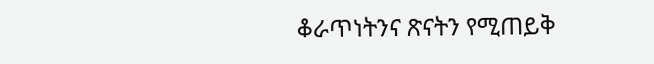ቆራጥነትንና ጽናትን የሚጠይቅ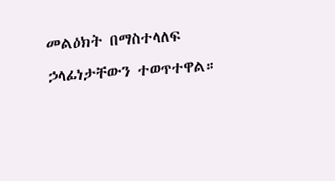መልዕክት በማስተላለፍ ኃላፊነታቸውን ተወጥተዋል።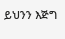ይህንን እጅግ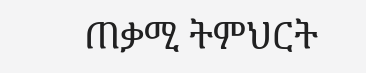ጠቃሚ ትምህርት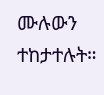ሙሉውን ተከታተሉት።